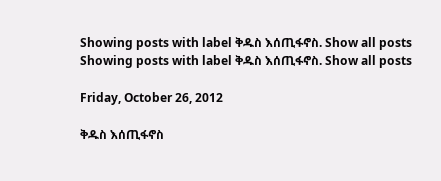Showing posts with label ቅዱስ እሰጢፋኖስ. Show all posts
Showing posts with label ቅዱስ እሰጢፋኖስ. Show all posts

Friday, October 26, 2012

ቅዱስ እሰጢፋኖስ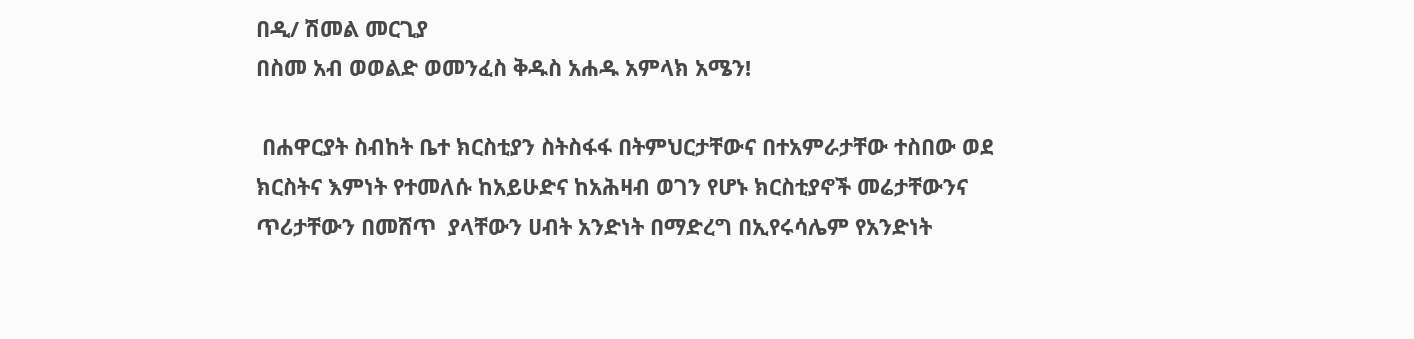በዲ/ ሽመል መርጊያ
በስመ አብ ወወልድ ወመንፈስ ቅዱስ አሐዱ አምላክ አሜን!

 በሐዋርያት ስብከት ቤተ ክርስቲያን ስትስፋፋ በትምህርታቸውና በተአምራታቸው ተስበው ወደ ክርስትና እምነት የተመለሱ ከአይሁድና ከአሕዛብ ወገን የሆኑ ክርስቲያኖች መሬታቸውንና ጥሪታቸውን በመሸጥ  ያላቸውን ሀብት አንድነት በማድረግ በኢየሩሳሌም የአንድነት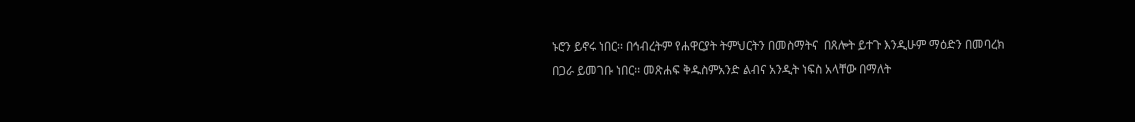ኑሮን ይኖሩ ነበር፡፡ በኅብረትም የሐዋርያት ትምህርትን በመስማትና  በጸሎት ይተጉ እንዲሁም ማዕድን በመባረክ በጋራ ይመገቡ ነበር፡፡ መጽሐፍ ቅዱስምአንድ ልብና አንዲት ነፍስ አላቸው በማለት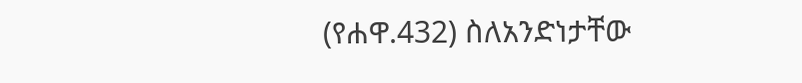(የሐዋ.432) ስለአንድነታቸው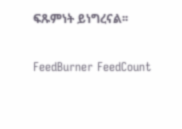ፍጹምነት ይነግረናል፡፡

FeedBurner FeedCount